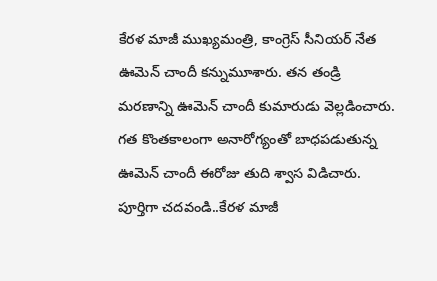కేరళ మాజీ ముఖ్యమంత్రి, కాంగ్రెస్ సీనియర్ నేత ఊమెన్ చాందీ కన్నుమూశారు. తన తండ్రి మరణాన్ని ఊమెన్ చాందీ కుమారుడు వెల్లడించారు. గత కొంతకాలంగా అనారోగ్యంతో బాధపడుతున్న ఊమెన్ చాందీ ఈరోజు తుది శ్వాస విడిచారు.
పూర్తిగా చదవండి..కేరళ మాజీ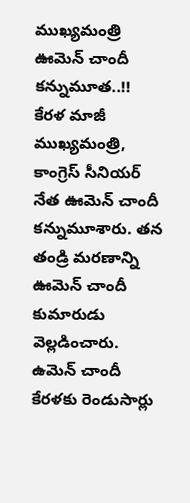ముఖ్యమంత్రి ఊమెన్ చాందీ కన్నుమూత..!!
కేరళ మాజీ ముఖ్యమంత్రి, కాంగ్రెస్ సీనియర్ నేత ఊమెన్ చాందీ కన్నుమూశారు. తన తండ్రి మరణాన్ని ఊమెన్ చాందీ కుమారుడు వెల్లడించారు. ఉమెన్ చాందీ కేరళకు రెండుసార్లు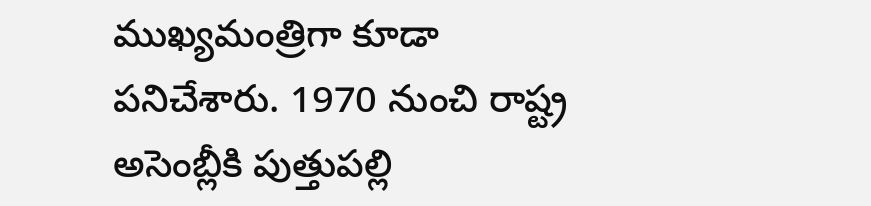ముఖ్యమంత్రిగా కూడా పనిచేశారు. 1970 నుంచి రాష్ట్ర అసెంబ్లీకి పుత్తుపల్లి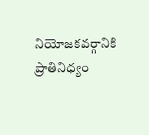నియోజకవర్గానికి ప్రాతినిధ్యం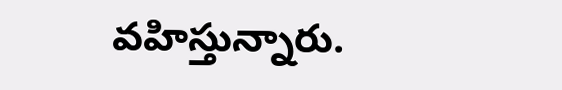వహిస్తున్నారు.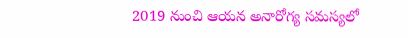2019 నుంచి ఆయన అనారోగ్య సమస్యలో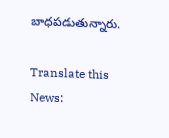బాధపడుతున్నారు.

Translate this News: